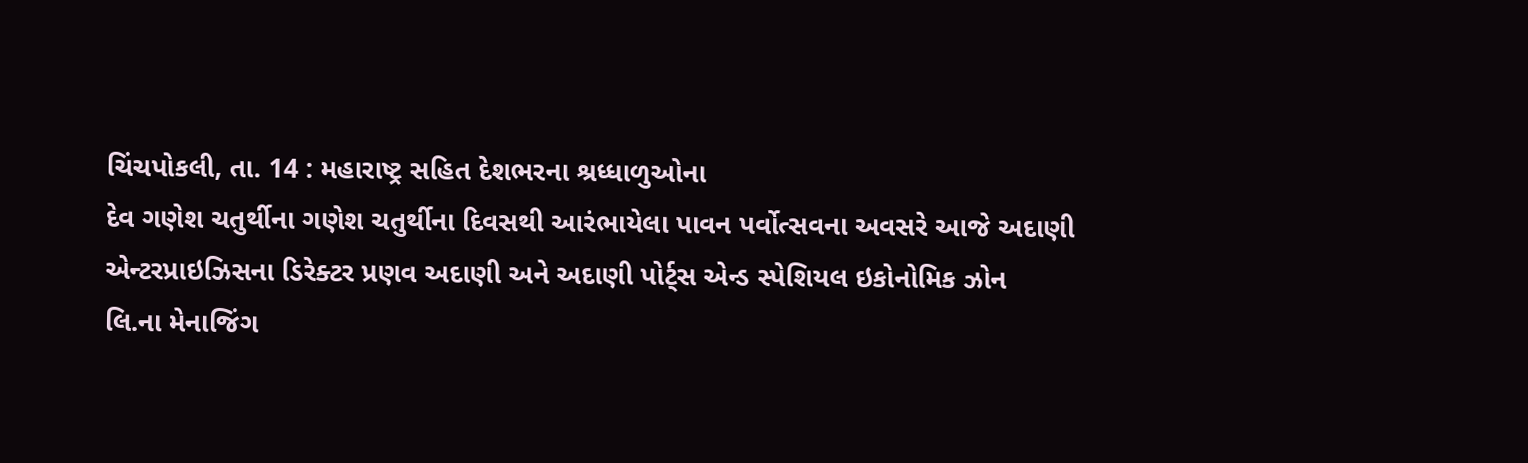ચિંચપોકલી, તા. 14 : મહારાષ્ટ્ર સહિત દેશભરના શ્રધ્ધાળુઓના
દેવ ગણેશ ચતુર્થીના ગણેશ ચતુર્થીના દિવસથી આરંભાયેલા પાવન પર્વોત્સવના અવસરે આજે અદાણી
એન્ટરપ્રાઇઝિસના ડિરેક્ટર પ્રણવ અદાણી અને અદાણી પોર્ટ્સ એન્ડ સ્પેશિયલ ઇકોનોમિક ઝોન
લિ.ના મેનાજિંગ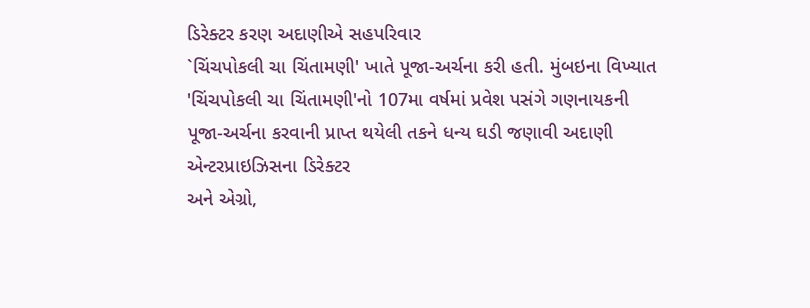ડિરેક્ટર કરણ અદાણીએ સહપરિવાર
`ચિંચપોકલી ચા ચિંતામણી' ખાતે પૂજા-અર્ચના કરી હતી. મુંબઇના વિખ્યાત
'ચિંચપોકલી ચા ચિંતામણી'નો 107મા વર્ષમાં પ્રવેશ પસંગે ગણનાયકની
પૂજા-અર્ચના કરવાની પ્રાપ્ત થયેલી તકને ધન્ય ઘડી જણાવી અદાણી એન્ટરપ્રાઇઝિસના ડિરેક્ટર
અને એગ્રો,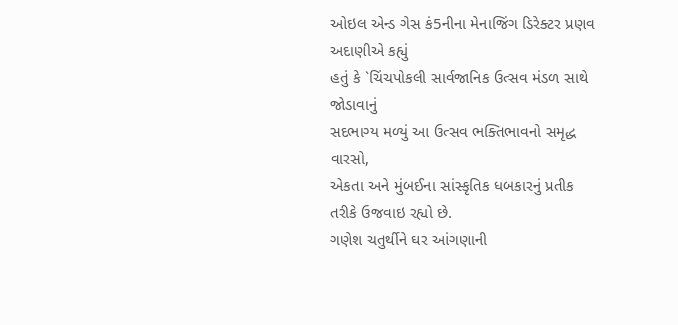ઓઇલ એન્ડ ગેસ કં5નીના મેનાજિંગ ડિરેક્ટર પ્રણવ અદાણીએ કહ્યું
હતું કે `ચિંચપોકલી સાર્વજાનિક ઉત્સવ મંડળ સાથે જોડાવાનું
સદભાગ્ય મળ્યું આ ઉત્સવ ભક્તિભાવનો સમૃદ્ધ વારસો,
એકતા અને મુંબઈના સાંસ્કૃતિક ધબકારનું પ્રતીક તરીકે ઉજવાઇ રહ્યો છે.
ગણેશ ચતુર્થીને ઘર આંગણાની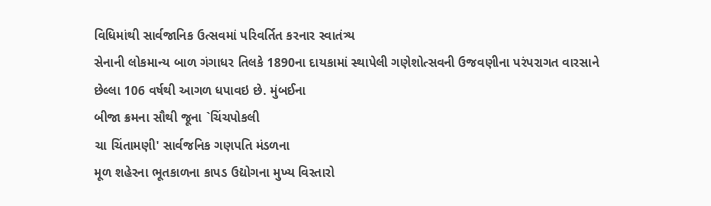વિધિમાંથી સાર્વજાનિક ઉત્સવમાં પરિવર્તિત કરનાર સ્વાતંત્ર્ય
સેનાની લોકમાન્ય બાળ ગંગાધર તિલકે 1890ના દાયકામાં સ્થાપેલી ગણેશોત્સવની ઉજવણીના પરંપરાગત વારસાને
છેલ્લા 106 વર્ષથી આગળ ધપાવઇ છે. મુંબઈના
બીજા ક્રમના સૌથી જૂના `ચિંચપોકલી
ચા ચિંતામણી' સાર્વજનિક ગણપતિ મંડળના
મૂળ શહેરના ભૂતકાળના કાપડ ઉદ્યોગના મુખ્ય વિસ્તારો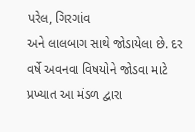પરેલ, ગિરગાંવ
અને લાલબાગ સાથે જોડાયેલા છે. દર વર્ષે અવનવા વિષયોને જોડવા માટે પ્રખ્યાત આ મંડળ દ્વારા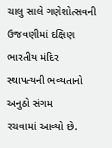ચાલુ સાલે ગણેશોત્સવની ઉજવણીમાં દક્ષિણ ભારતીય મંદિર સ્થાપત્યની ભવ્યતાનો અનુઠો સંગમ
રચવામાં આવ્યો છે.